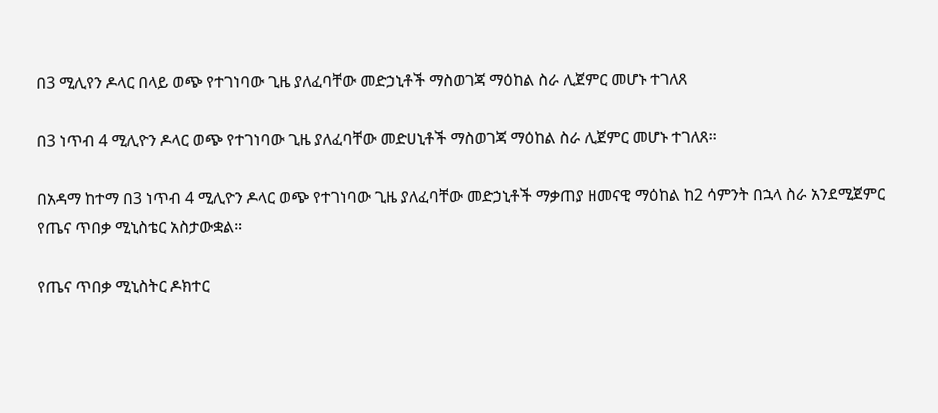በ3 ሚሊየን ዶላር በላይ ወጭ የተገነባው ጊዜ ያለፈባቸው መድኃኒቶች ማስወገጃ ማዕከል ስራ ሊጀምር መሆኑ ተገለጸ

በ3 ነጥብ 4 ሚሊዮን ዶላር ወጭ የተገነባው ጊዜ ያለፈባቸው መድሀኒቶች ማስወገጃ ማዕከል ስራ ሊጀምር መሆኑ ተገለጸ፡፡

በአዳማ ከተማ በ3 ነጥብ 4 ሚሊዮን ዶላር ወጭ የተገነባው ጊዜ ያለፈባቸው መድኃኒቶች ማቃጠያ ዘመናዊ ማዕከል ከ2 ሳምንት በኋላ ስራ አንደሚጀምር የጤና ጥበቃ ሚኒስቴር አስታውቋል።

የጤና ጥበቃ ሚኒስትር ዶክተር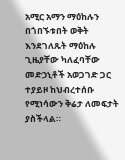አሚር አማን ማዕከሉን በጎበኙቱበት ወቅት እንደገለጹት ማዕከሉ ጊዜያቸው ካለፈባቸው መድኃኒቶች አወጋገድ ጋር ተያይዞ ከህብረተሰቡ የሚነሳውን ቅሬታ ለመፍታት ያስችላል።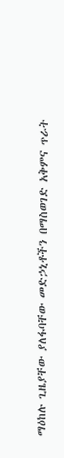ማዕከሉ ጊዜያቸው ያለፋባቸው መድኃኒቶችን በማስወገድ አቅምና ጥራት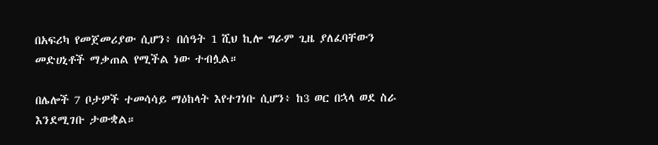በአፍሪካ የመጀመሪያው ሲሆን፥ በሰዓት 1 ሺህ ኪሎ ግራም ጊዜ ያለፈባቸውን መድሀኒቶች ማቃጠል የሚችል ነው ተብሏል።

በሌሎች 7 ቦታዎች ተመሳሳይ ማዕከላት እየተገነቡ ሲሆን፥ ከ3 ወር በኋላ ወደ ስራ እንደሚገቡ ታውቋል።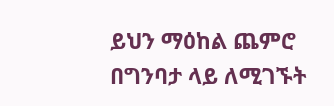ይህን ማዕከል ጨምሮ በግንባታ ላይ ለሚገኙት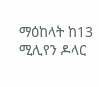ማዕከላት ከ13 ሚሊየን ዶላር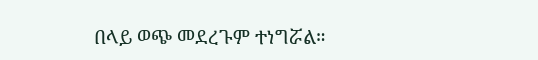በላይ ወጭ መደረጉም ተነግሯል።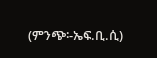(ምንጭ፡-ኤፍ.ቢ.ሲ)